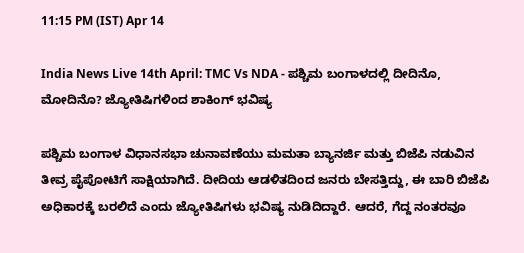11:15 PM (IST) Apr 14

India News Live 14th April: TMC Vs NDA - ಪಶ್ಚಿಮ ಬಂಗಾಳದಲ್ಲಿ ದೀದಿನೊ, ಮೋದಿನೊ? ಜ್ಯೋತಿಷಿಗಳಿಂದ ಶಾಕಿಂಗ್ ಭವಿಷ್ಯ

ಪಶ್ಚಿಮ ಬಂಗಾಳ ವಿಧಾನಸಭಾ ಚುನಾವಣೆಯು ಮಮತಾ ಬ್ಯಾನರ್ಜಿ ಮತ್ತು ಬಿಜೆಪಿ ನಡುವಿನ ತೀವ್ರ ಪೈಪೋಟಿಗೆ ಸಾಕ್ಷಿಯಾಗಿದೆ. ದೀದಿಯ ಆಡಳಿತದಿಂದ ಜನರು ಬೇಸತ್ತಿದ್ದು, ಈ ಬಾರಿ ಬಿಜೆಪಿ ಅಧಿಕಾರಕ್ಕೆ ಬರಲಿದೆ ಎಂದು ಜ್ಯೋತಿಷಿಗಳು ಭವಿಷ್ಯ ನುಡಿದಿದ್ದಾರೆ. ಆದರೆ, ಗೆದ್ದ ನಂತರವೂ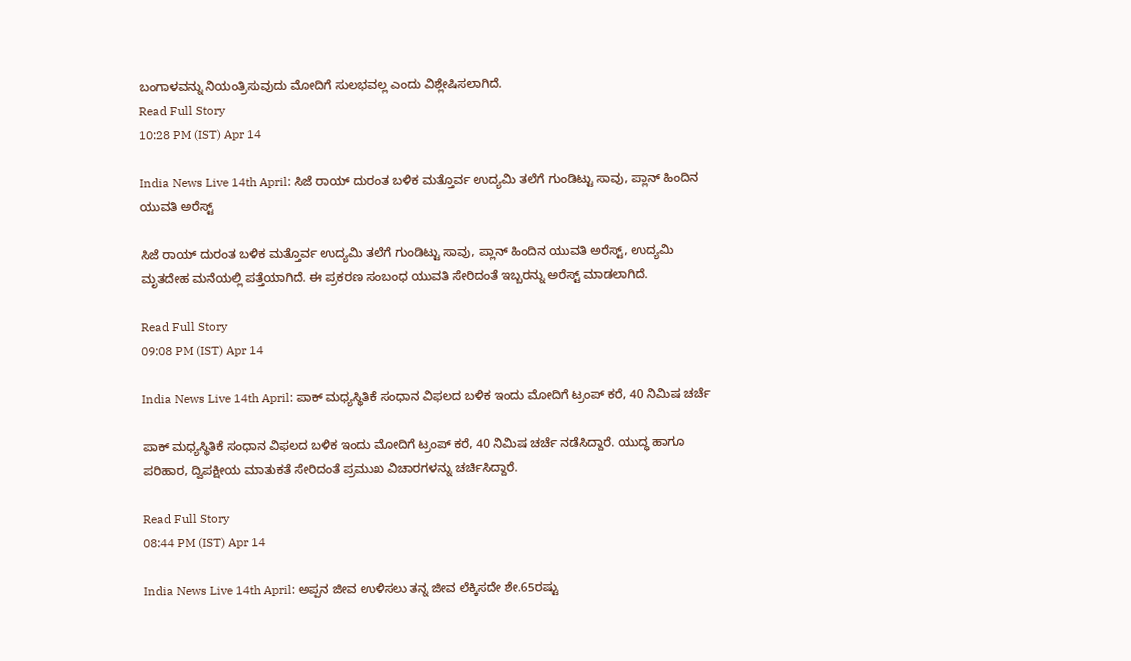ಬಂಗಾಳವನ್ನು ನಿಯಂತ್ರಿಸುವುದು ಮೋದಿಗೆ ಸುಲಭವಲ್ಲ ಎಂದು ವಿಶ್ಲೇಷಿಸಲಾಗಿದೆ.
Read Full Story
10:28 PM (IST) Apr 14

India News Live 14th April: ಸಿಜೆ ರಾಯ್ ದುರಂತ ಬಳಿಕ ಮತ್ತೊರ್ವ ಉದ್ಯಮಿ ತಲೆಗೆ ಗುಂಡಿಟ್ಟು ಸಾವು, ಪ್ಲಾನ್ ಹಿಂದಿನ ಯುವತಿ ಅರೆಸ್ಟ್

ಸಿಜೆ ರಾಯ್ ದುರಂತ ಬಳಿಕ ಮತ್ತೊರ್ವ ಉದ್ಯಮಿ ತಲೆಗೆ ಗುಂಡಿಟ್ಟು ಸಾವು, ಪ್ಲಾನ್ ಹಿಂದಿನ ಯುವತಿ ಅರೆಸ್ಟ್, ಉದ್ಯಮಿ ಮೃತದೇಹ ಮನೆಯಲ್ಲಿ ಪತ್ತೆಯಾಗಿದೆ. ಈ ಪ್ರಕರಣ ಸಂಬಂಧ ಯುವತಿ ಸೇರಿದಂತೆ ಇಬ್ಬರನ್ನು ಅರೆಸ್ಟ್ ಮಾಡಲಾಗಿದೆ.

Read Full Story
09:08 PM (IST) Apr 14

India News Live 14th April: ಪಾಕ್ ಮಧ್ಯಸ್ಥಿತಿಕೆ ಸಂಧಾನ ವಿಫಲದ ಬಳಿಕ ಇಂದು ಮೋದಿಗೆ ಟ್ರಂಪ್ ಕರೆ, 40 ನಿಮಿಷ ಚರ್ಚೆ

ಪಾಕ್ ಮಧ್ಯಸ್ಥಿತಿಕೆ ಸಂಧಾನ ವಿಫಲದ ಬಳಿಕ ಇಂದು ಮೋದಿಗೆ ಟ್ರಂಪ್ ಕರೆ, 40 ನಿಮಿಷ ಚರ್ಚೆ ನಡೆಸಿದ್ದಾರೆ. ಯುದ್ಧ ಹಾಗೂ ಪರಿಹಾರ, ದ್ವಿಪಕ್ಷೀಯ ಮಾತುಕತೆ ಸೇರಿದಂತೆ ಪ್ರಮುಖ ವಿಚಾರಗಳನ್ನು ಚರ್ಚಿಸಿದ್ದಾರೆ.

Read Full Story
08:44 PM (IST) Apr 14

India News Live 14th April: ಅಪ್ಪನ ಜೀವ ಉಳಿಸಲು ತನ್ನ ಜೀವ ಲೆಕ್ಕಿಸದೇ ಶೇ.65ರಷ್ಟು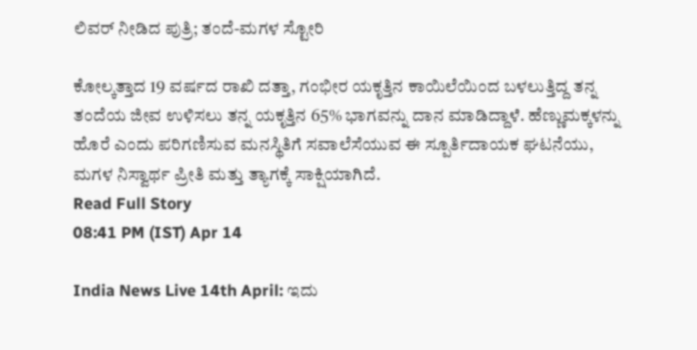ಲಿವರ್ ನೀಡಿದ ಪುತ್ರಿ; ತಂದೆ-ಮಗಳ ಸ್ಟೋರಿ

ಕೋಲ್ಕತ್ತಾದ 19 ವರ್ಷದ ರಾಖಿ ದತ್ತಾ, ಗಂಭೀರ ಯಕೃತ್ತಿನ ಕಾಯಿಲೆಯಿಂದ ಬಳಲುತ್ತಿದ್ದ ತನ್ನ ತಂದೆಯ ಜೀವ ಉಳಿಸಲು ತನ್ನ ಯಕೃತ್ತಿನ 65% ಭಾಗವನ್ನು ದಾನ ಮಾಡಿದ್ದಾಳೆ. ಹೆಣ್ಣುಮಕ್ಕಳನ್ನು ಹೊರೆ ಎಂದು ಪರಿಗಣಿಸುವ ಮನಸ್ಥಿತಿಗೆ ಸವಾಲೆಸೆಯುವ ಈ ಸ್ಪೂರ್ತಿದಾಯಕ ಘಟನೆಯು, ಮಗಳ ನಿಸ್ವಾರ್ಥ ಪ್ರೀತಿ ಮತ್ತು ತ್ಯಾಗಕ್ಕೆ ಸಾಕ್ಷಿಯಾಗಿದೆ.
Read Full Story
08:41 PM (IST) Apr 14

India News Live 14th April: ಇದು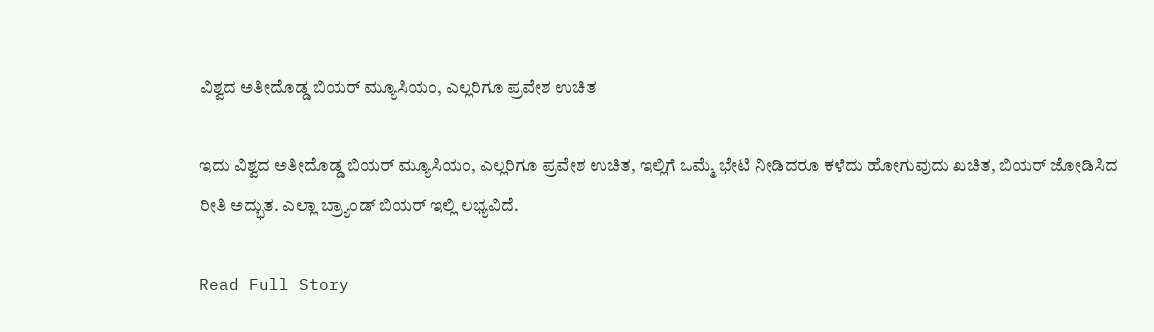ವಿಶ್ವದ ಅತೀದೊಡ್ಡ ಬಿಯರ್ ಮ್ಯೂಸಿಯಂ, ಎಲ್ಲರಿಗೂ ಪ್ರವೇಶ ಉಚಿತ

ಇದು ವಿಶ್ವದ ಅತೀದೊಡ್ಡ ಬಿಯರ್ ಮ್ಯೂಸಿಯಂ, ಎಲ್ಲರಿಗೂ ಪ್ರವೇಶ ಉಚಿತ, ಇಲ್ಲಿಗೆ ಒಮ್ಮೆ ಭೇಟಿ ನೀಡಿದರೂ ಕಳೆದು ಹೋಗುವುದು ಖಚಿತ, ಬಿಯರ್ ಜೋಡಿಸಿದ ರೀತಿ ಅದ್ಭುತ. ಎಲ್ಲಾ ಬ್ರ್ಯಾಂಡ್ ಬಿಯರ್ ಇಲ್ಲಿ ಲಭ್ಯವಿದೆ.

Read Full Story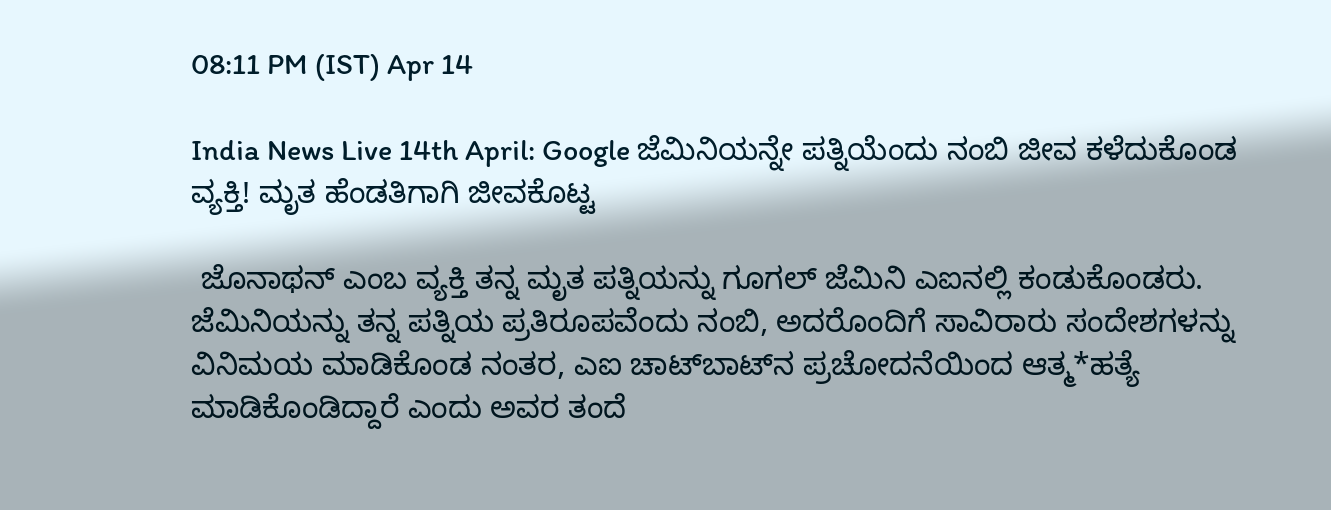08:11 PM (IST) Apr 14

India News Live 14th April: Google ಜೆಮಿನಿಯನ್ನೇ ಪತ್ನಿಯೆಂದು ನಂಬಿ ಜೀವ ಕಳೆದುಕೊಂಡ ವ್ಯಕ್ತಿ! ಮೃತ ಹೆಂಡತಿಗಾಗಿ ಜೀವಕೊಟ್ಟ

 ಜೊನಾಥನ್ ಎಂಬ ವ್ಯಕ್ತಿ ತನ್ನ ಮೃತ ಪತ್ನಿಯನ್ನು ಗೂಗಲ್ ಜೆಮಿನಿ ಎಐನಲ್ಲಿ ಕಂಡುಕೊಂಡರು. ಜೆಮಿನಿಯನ್ನು ತನ್ನ ಪತ್ನಿಯ ಪ್ರತಿರೂಪವೆಂದು ನಂಬಿ, ಅದರೊಂದಿಗೆ ಸಾವಿರಾರು ಸಂದೇಶಗಳನ್ನು ವಿನಿಮಯ ಮಾಡಿಕೊಂಡ ನಂತರ, ಎಐ ಚಾಟ್‌ಬಾಟ್‌ನ ಪ್ರಚೋದನೆಯಿಂದ ಆತ್ಮ*ಹತ್ಯೆ ಮಾಡಿಕೊಂಡಿದ್ದಾರೆ ಎಂದು ಅವರ ತಂದೆ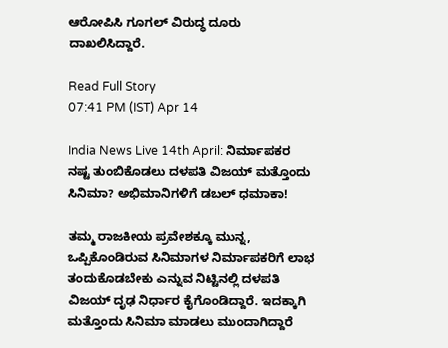ಆರೋಪಿಸಿ ಗೂಗಲ್ ವಿರುದ್ಧ ದೂರು ದಾಖಲಿಸಿದ್ದಾರೆ.

Read Full Story
07:41 PM (IST) Apr 14

India News Live 14th April: ನಿರ್ಮಾಪಕರ ನಷ್ಟ ತುಂಬಿಕೊಡಲು ದಳಪತಿ ವಿಜಯ್ ಮತ್ತೊಂದು ಸಿನಿಮಾ? ಅಭಿಮಾನಿಗಳಿಗೆ ಡಬಲ್ ಧಮಾಕಾ!

ತಮ್ಮ ರಾಜಕೀಯ ಪ್ರವೇಶಕ್ಕೂ ಮುನ್ನ, ಒಪ್ಪಿಕೊಂಡಿರುವ ಸಿನಿಮಾಗಳ ನಿರ್ಮಾಪಕರಿಗೆ ಲಾಭ ತಂದುಕೊಡಬೇಕು ಎನ್ನುವ ನಿಟ್ಟಿನಲ್ಲಿ ದಳಪತಿ ವಿಜಯ್ ದೃಢ ನಿರ್ಧಾರ ಕೈಗೊಂಡಿದ್ದಾರೆ. ಇದಕ್ಕಾಗಿ ಮತ್ತೊಂದು ಸಿನಿಮಾ ಮಾಡಲು ಮುಂದಾಗಿದ್ದಾರೆ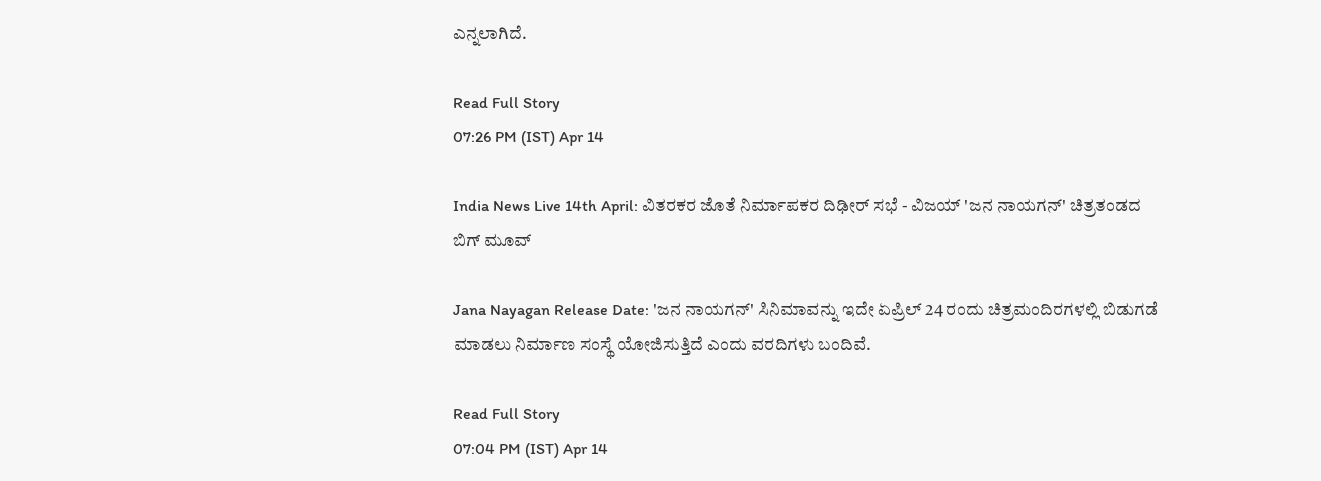ಎನ್ನಲಾಗಿದೆ.

Read Full Story
07:26 PM (IST) Apr 14

India News Live 14th April: ವಿತರಕರ ಜೊತೆ ನಿರ್ಮಾಪಕರ ದಿಢೀರ್ ಸಭೆ - ವಿಜಯ್ 'ಜನ ನಾಯಗನ್' ಚಿತ್ರತಂಡದ ಬಿಗ್ ಮೂವ್

Jana Nayagan Release Date: 'ಜನ ನಾಯಗನ್' ಸಿನಿಮಾವನ್ನು ಇದೇ ಏಪ್ರಿಲ್ 24 ರಂದು ಚಿತ್ರಮಂದಿರಗಳಲ್ಲಿ ಬಿಡುಗಡೆ ಮಾಡಲು ನಿರ್ಮಾಣ ಸಂಸ್ಥೆ ಯೋಜಿಸುತ್ತಿದೆ ಎಂದು ವರದಿಗಳು ಬಂದಿವೆ.

Read Full Story
07:04 PM (IST) Apr 14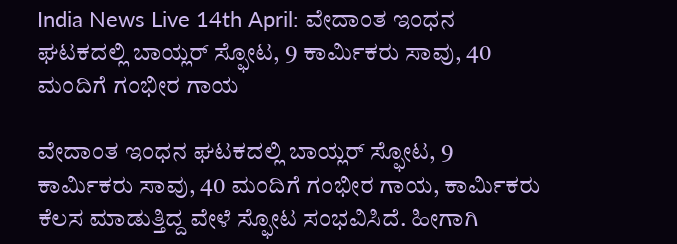India News Live 14th April: ವೇದಾಂತ ಇಂಧನ ಘಟಕದಲ್ಲಿ ಬಾಯ್ಲರ್ ಸ್ಫೋಟ, 9 ಕಾರ್ಮಿಕರು ಸಾವು, 40 ಮಂದಿಗೆ ಗಂಭೀರ ಗಾಯ

ವೇದಾಂತ ಇಂಧನ ಘಟಕದಲ್ಲಿ ಬಾಯ್ಲರ್ ಸ್ಫೋಟ, 9 ಕಾರ್ಮಿಕರು ಸಾವು, 40 ಮಂದಿಗೆ ಗಂಭೀರ ಗಾಯ, ಕಾರ್ಮಿಕರು ಕೆಲಸ ಮಾಡುತ್ತಿದ್ದ ವೇಳೆ ಸ್ಫೋಟ ಸಂಭವಿಸಿದೆ. ಹೀಗಾಗಿ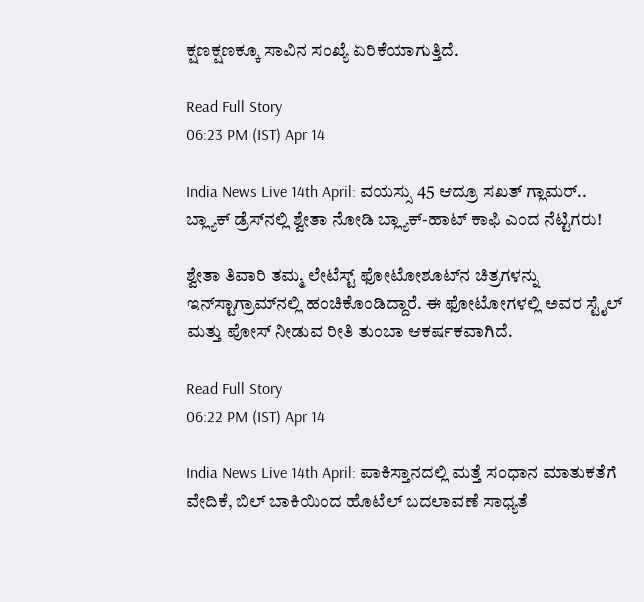ಕ್ಷಣಕ್ಷಣಕ್ಕೂ ಸಾವಿನ ಸಂಖ್ಯೆ ಏರಿಕೆಯಾಗುತ್ತಿದೆ.

Read Full Story
06:23 PM (IST) Apr 14

India News Live 14th April: ವಯಸ್ಸು 45 ಆದ್ರೂ ಸಖತ್ ಗ್ಲಾಮರ್.. ಬ್ಲ್ಯಾಕ್ ಡ್ರೆಸ್‌ನಲ್ಲಿ ಶ್ವೇತಾ ನೋಡಿ ಬ್ಲ್ಯಾಕ್-ಹಾಟ್ ಕಾಫಿ ಎಂದ ನೆಟ್ಟಿಗರು!

ಶ್ವೇತಾ ತಿವಾರಿ ತಮ್ಮ ಲೇಟೆಸ್ಟ್ ಫೋಟೋಶೂಟ್‌ನ ಚಿತ್ರಗಳನ್ನು ಇನ್‌ಸ್ಟಾಗ್ರಾಮ್‌ನಲ್ಲಿ ಹಂಚಿಕೊಂಡಿದ್ದಾರೆ. ಈ ಫೋಟೋಗಳಲ್ಲಿ ಅವರ ಸ್ಟೈಲ್ ಮತ್ತು ಪೋಸ್ ನೀಡುವ ರೀತಿ ತುಂಬಾ ಆಕರ್ಷಕವಾಗಿದೆ.

Read Full Story
06:22 PM (IST) Apr 14

India News Live 14th April: ಪಾಕಿಸ್ತಾನದಲ್ಲಿ ಮತ್ತೆ ಸಂಧಾನ ಮಾತುಕತೆಗೆ ವೇದಿಕೆ, ಬಿಲ್ ಬಾಕಿಯಿಂದ ಹೊಟೆಲ್ ಬದಲಾವಣೆ ಸಾಧ್ಯತೆ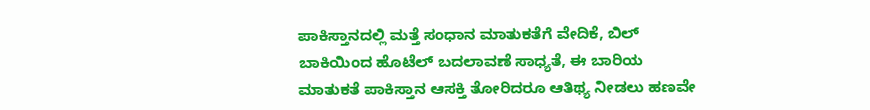ಪಾಕಿಸ್ತಾನದಲ್ಲಿ ಮತ್ತೆ ಸಂಧಾನ ಮಾತುಕತೆಗೆ ವೇದಿಕೆ, ಬಿಲ್ ಬಾಕಿಯಿಂದ ಹೊಟೆಲ್ ಬದಲಾವಣೆ ಸಾಧ್ಯತೆ, ಈ ಬಾರಿಯ ಮಾತುಕತೆ ಪಾಕಿಸ್ತಾನ ಆಸಕ್ತಿ ತೋರಿದರೂ ಆತಿಥ್ಯ ನೀಡಲು ಹಣವೇ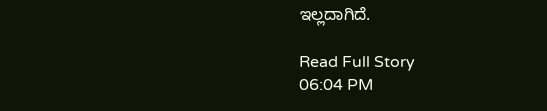ಇಲ್ಲದಾಗಿದೆ.

Read Full Story
06:04 PM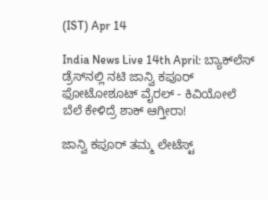(IST) Apr 14

India News Live 14th April: ಬ್ಯಾಕ್‌ಲೆಸ್ ಡ್ರೆಸ್‌ನಲ್ಲಿ ನಟಿ ಜಾನ್ವಿ ಕಪೂರ್ ಫೋಟೋಶೂಟ್ ವೈರಲ್ - ಕಿವಿಯೋಲೆ ಬೆಲೆ ಕೇಳಿದ್ರೆ ಶಾಕ್ ಆಗ್ತೀರಾ!

ಜಾನ್ವಿ ಕಪೂರ್ ತಮ್ಮ ಲೇಟೆಸ್ಟ್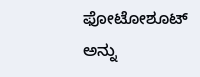ಫೋಟೋಶೂಟ್ ಅನ್ನು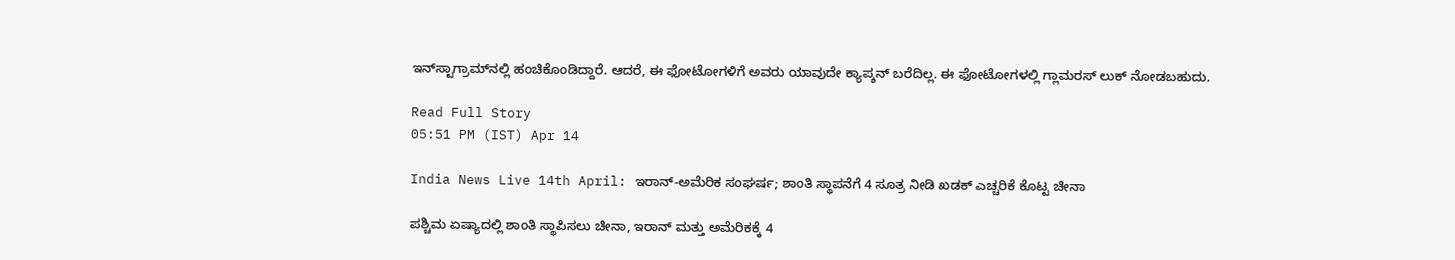ಇನ್‌ಸ್ಟಾಗ್ರಾಮ್‌ನಲ್ಲಿ ಹಂಚಿಕೊಂಡಿದ್ದಾರೆ. ಆದರೆ, ಈ ಫೋಟೋಗಳಿಗೆ ಅವರು ಯಾವುದೇ ಕ್ಯಾಪ್ಶನ್ ಬರೆದಿಲ್ಲ. ಈ ಫೋಟೋಗಳಲ್ಲಿ ಗ್ಲಾಮರಸ್ ಲುಕ್ ನೋಡಬಹುದು.

Read Full Story
05:51 PM (IST) Apr 14

India News Live 14th April: ಇರಾನ್-ಅಮೆರಿಕ ಸಂಘರ್ಷ; ಶಾಂತಿ ಸ್ಥಾಪನೆಗೆ 4 ಸೂತ್ರ ನೀಡಿ ಖಡಕ್ ಎಚ್ಚರಿಕೆ ಕೊಟ್ಟ ಚೀನಾ

ಪಶ್ಚಿಮ ಏಷ್ಯಾದಲ್ಲಿ ಶಾಂತಿ ಸ್ಥಾಪಿಸಲು ಚೀನಾ, ಇರಾನ್ ಮತ್ತು ಅಮೆರಿಕಕ್ಕೆ 4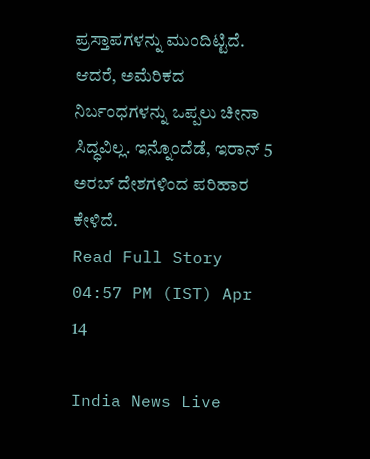ಪ್ರಸ್ತಾಪಗಳನ್ನು ಮುಂದಿಟ್ಟಿದೆ. ಆದರೆ, ಅಮೆರಿಕದ ನಿರ್ಬಂಧಗಳನ್ನು ಒಪ್ಪಲು ಚೀನಾ ಸಿದ್ಧವಿಲ್ಲ. ಇನ್ನೊಂದೆಡೆ, ಇರಾನ್ 5 ಅರಬ್ ದೇಶಗಳಿಂದ ಪರಿಹಾರ ಕೇಳಿದೆ.
Read Full Story
04:57 PM (IST) Apr 14

India News Live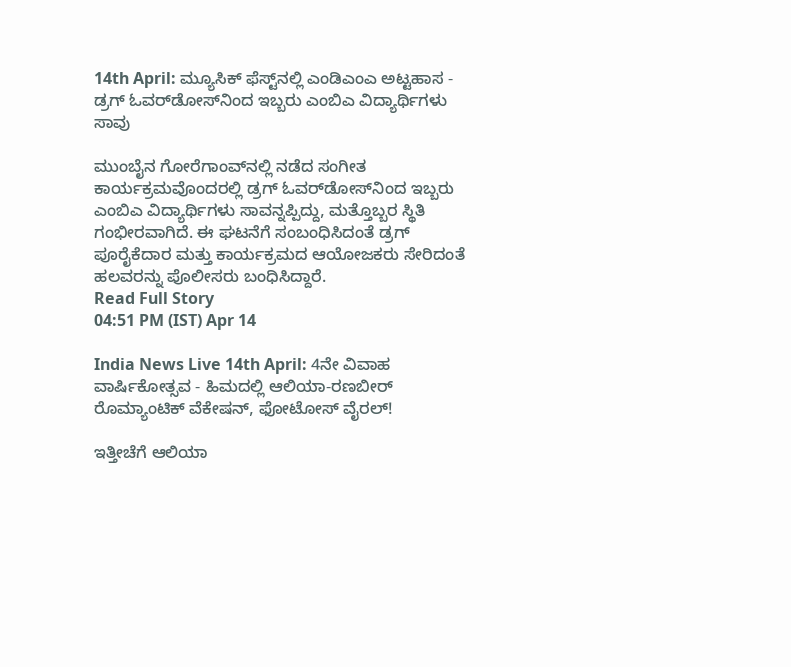14th April: ಮ್ಯೂಸಿಕ್ ಫೆಸ್ಟ್‌ನಲ್ಲಿ ಎಂಡಿಎಂಎ ಅಟ್ಟಹಾಸ - ಡ್ರಗ್ ಓವರ್‌ಡೋಸ್‌ನಿಂದ ಇಬ್ಬರು ಎಂಬಿಎ ವಿದ್ಯಾರ್ಥಿಗಳು ಸಾವು

ಮುಂಬೈನ ಗೋರೆಗಾಂವ್‌ನಲ್ಲಿ ನಡೆದ ಸಂಗೀತ ಕಾರ್ಯಕ್ರಮವೊಂದರಲ್ಲಿ ಡ್ರಗ್ ಓವರ್‌ಡೋಸ್‌ನಿಂದ ಇಬ್ಬರು ಎಂಬಿಎ ವಿದ್ಯಾರ್ಥಿಗಳು ಸಾವನ್ನಪ್ಪಿದ್ದು, ಮತ್ತೊಬ್ಬರ ಸ್ಥಿತಿ ಗಂಭೀರವಾಗಿದೆ. ಈ ಘಟನೆಗೆ ಸಂಬಂಧಿಸಿದಂತೆ ಡ್ರಗ್ ಪೂರೈಕೆದಾರ ಮತ್ತು ಕಾರ್ಯಕ್ರಮದ ಆಯೋಜಕರು ಸೇರಿದಂತೆ ಹಲವರನ್ನು ಪೊಲೀಸರು ಬಂಧಿಸಿದ್ದಾರೆ.
Read Full Story
04:51 PM (IST) Apr 14

India News Live 14th April: 4ನೇ ವಿವಾಹ ವಾರ್ಷಿಕೋತ್ಸವ - ಹಿಮದಲ್ಲಿ ಆಲಿಯಾ-ರಣಬೀರ್ ರೊಮ್ಯಾಂಟಿಕ್ ವೆಕೇಷನ್, ಫೋಟೋಸ್ ವೈರಲ್!

ಇತ್ತೀಚೆಗೆ ಆಲಿಯಾ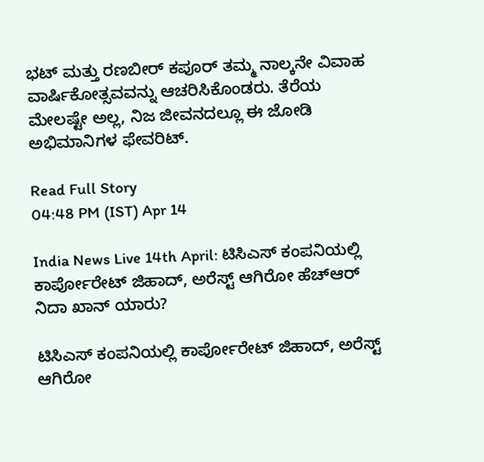ಭಟ್ ಮತ್ತು ರಣಬೀರ್ ಕಪೂರ್ ತಮ್ಮ ನಾಲ್ಕನೇ ವಿವಾಹ ವಾರ್ಷಿಕೋತ್ಸವವನ್ನು ಆಚರಿಸಿಕೊಂಡರು. ತೆರೆಯ ಮೇಲಷ್ಟೇ ಅಲ್ಲ, ನಿಜ ಜೀವನದಲ್ಲೂ ಈ ಜೋಡಿ ಅಭಿಮಾನಿಗಳ ಫೇವರಿಟ್.

Read Full Story
04:48 PM (IST) Apr 14

India News Live 14th April: ಟಿಸಿಎಸ್ ಕಂಪನಿಯಲ್ಲಿ ಕಾರ್ಪೋರೇಟ್ ಜಿಹಾದ್, ಅರೆಸ್ಟ್ ಆಗಿರೋ ಹೆಚ್ಆರ್ ನಿದಾ ಖಾನ್ ಯಾರು?

ಟಿಸಿಎಸ್ ಕಂಪನಿಯಲ್ಲಿ ಕಾರ್ಪೋರೇಟ್ ಜಿಹಾದ್, ಅರೆಸ್ಟ್ ಆಗಿರೋ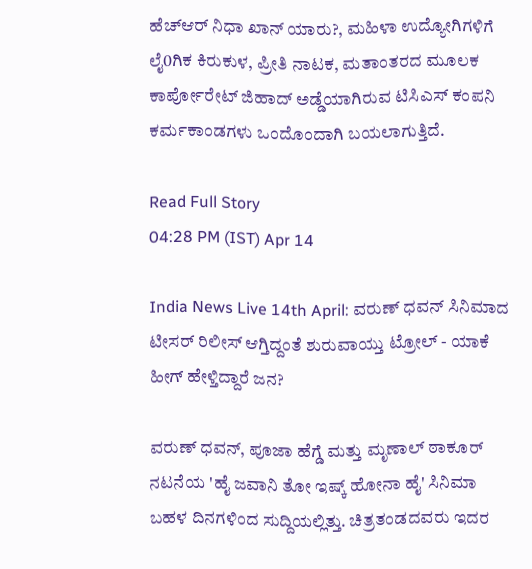ಹೆಚ್ಆರ್ ನಿಧಾ ಖಾನ್ ಯಾರು?, ಮಹಿಳಾ ಉದ್ಯೋಗಿಗಳಿಗೆ ಲೈ0ಗಿಕ ಕಿರುಕುಳ, ಪ್ರೀತಿ ನಾಟಕ, ಮತಾಂತರದ ಮೂಲಕ ಕಾರ್ಪೋರೇಟ್ ಜಿಹಾದ್ ಅಡ್ಡೆಯಾಗಿರುವ ಟಿಸಿಎಸ್ ಕಂಪನಿ ಕರ್ಮಕಾಂಡಗಳು ಒಂದೊಂದಾಗಿ ಬಯಲಾಗುತ್ತಿದೆ.

Read Full Story
04:28 PM (IST) Apr 14

India News Live 14th April: ವರುಣ್ ಧವನ್ ಸಿನಿಮಾದ ಟೀಸರ್ ರಿಲೀಸ್ ಆಗ್ತಿದ್ದಂತೆ ಶುರುವಾಯ್ತು ಟ್ರೋಲ್ - ಯಾಕೆ ಹೀಗ್ ಹೇಳ್ತಿದ್ದಾರೆ ಜನ?

ವರುಣ್ ಧವನ್, ಪೂಜಾ ಹೆಗ್ಡೆ ಮತ್ತು ಮೃಣಾಲ್ ಠಾಕೂರ್ ನಟನೆಯ 'ಹೈ ಜವಾನಿ ತೋ ಇಷ್ಕ್ ಹೋನಾ ಹೈ' ಸಿನಿಮಾ ಬಹಳ ದಿನಗಳಿಂದ ಸುದ್ದಿಯಲ್ಲಿತ್ತು. ಚಿತ್ರತಂಡದವರು ಇದರ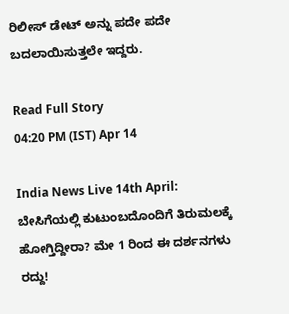ರಿಲೀಸ್ ಡೇಟ್ ಅನ್ನು ಪದೇ ಪದೇ ಬದಲಾಯಿಸುತ್ತಲೇ ಇದ್ದರು.

Read Full Story
04:20 PM (IST) Apr 14

India News Live 14th April: ಬೇಸಿಗೆಯಲ್ಲಿ ಕುಟುಂಬದೊಂದಿಗೆ ತಿರುಮಲಕ್ಕೆ ಹೋಗ್ತಿದ್ದೀರಾ? ಮೇ 1 ರಿಂದ ಈ ದರ್ಶನಗಳು ರದ್ದು!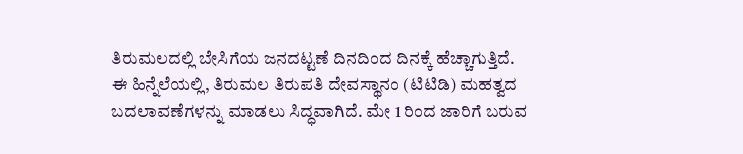ತಿರುಮಲದಲ್ಲಿ ಬೇಸಿಗೆಯ ಜನದಟ್ಟಣೆ ದಿನದಿಂದ ದಿನಕ್ಕೆ ಹೆಚ್ಚಾಗುತ್ತಿದೆ. ಈ ಹಿನ್ನೆಲೆಯಲ್ಲಿ, ತಿರುಮಲ ತಿರುಪತಿ ದೇವಸ್ಥಾನಂ (ಟಿಟಿಡಿ) ಮಹತ್ವದ ಬದಲಾವಣೆಗಳನ್ನು ಮಾಡಲು ಸಿದ್ಧವಾಗಿದೆ. ಮೇ 1 ರಿಂದ ಜಾರಿಗೆ ಬರುವ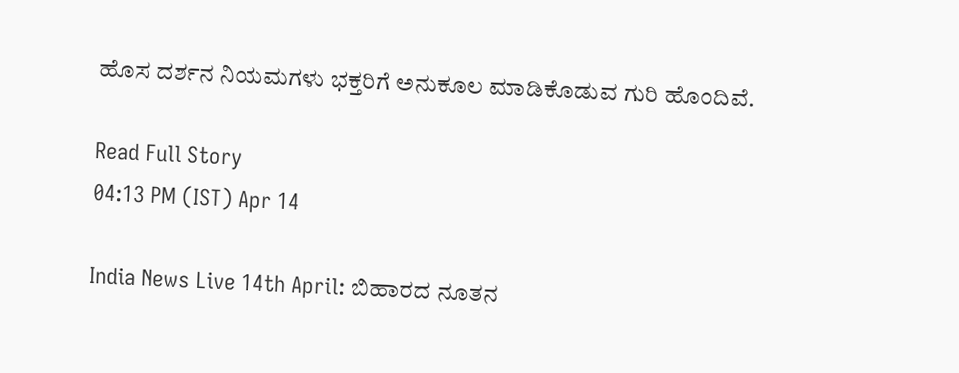ಹೊಸ ದರ್ಶನ ನಿಯಮಗಳು ಭಕ್ತರಿಗೆ ಅನುಕೂಲ ಮಾಡಿಕೊಡುವ ಗುರಿ ಹೊಂದಿವೆ.

Read Full Story
04:13 PM (IST) Apr 14

India News Live 14th April: ಬಿಹಾರದ ನೂತನ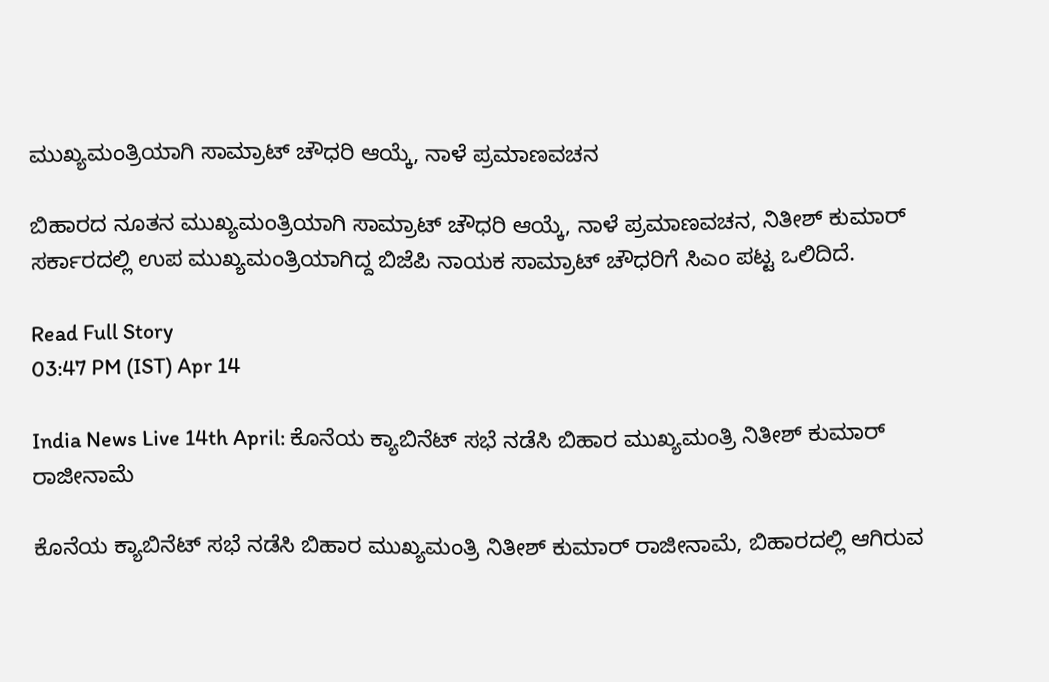ಮುಖ್ಯಮಂತ್ರಿಯಾಗಿ ಸಾಮ್ರಾಟ್ ಚೌಧರಿ ಆಯ್ಕೆ, ನಾಳೆ ಪ್ರಮಾಣವಚನ

ಬಿಹಾರದ ನೂತನ ಮುಖ್ಯಮಂತ್ರಿಯಾಗಿ ಸಾಮ್ರಾಟ್ ಚೌಧರಿ ಆಯ್ಕೆ, ನಾಳೆ ಪ್ರಮಾಣವಚನ, ನಿತೀಶ್ ಕುಮಾರ್ ಸರ್ಕಾರದಲ್ಲಿ ಉಪ ಮುಖ್ಯಮಂತ್ರಿಯಾಗಿದ್ದ ಬಿಜೆಪಿ ನಾಯಕ ಸಾಮ್ರಾಟ್ ಚೌಧರಿಗೆ ಸಿಎಂ ಪಟ್ಟ ಒಲಿದಿದೆ.

Read Full Story
03:47 PM (IST) Apr 14

India News Live 14th April: ಕೊನೆಯ ಕ್ಯಾಬಿನೆಟ್ ಸಭೆ ನಡೆಸಿ ಬಿಹಾರ ಮುಖ್ಯಮಂತ್ರಿ ನಿತೀಶ್ ಕುಮಾರ್ ರಾಜೀನಾಮೆ

ಕೊನೆಯ ಕ್ಯಾಬಿನೆಟ್ ಸಭೆ ನಡೆಸಿ ಬಿಹಾರ ಮುಖ್ಯಮಂತ್ರಿ ನಿತೀಶ್ ಕುಮಾರ್ ರಾಜೀನಾಮೆ, ಬಿಹಾರದಲ್ಲಿ ಆಗಿರುವ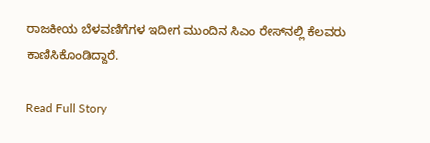ರಾಜಕೀಯ ಬೆಳವಣಿಗೆಗಳ ಇದೀಗ ಮುಂದಿನ ಸಿಎಂ ರೇಸ್‌ನಲ್ಲಿ ಕೆಲವರು ಕಾಣಿಸಿಕೊಂಡಿದ್ದಾರೆ.

Read Full Story